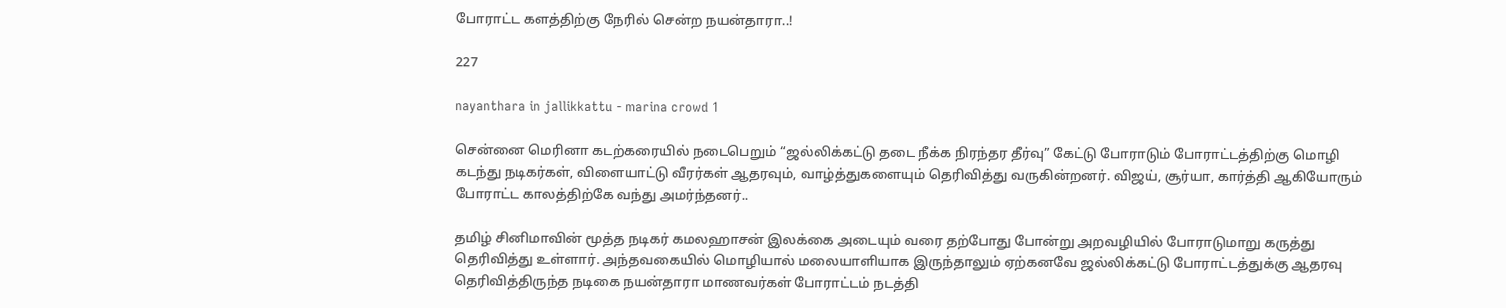போராட்ட களத்திற்கு நேரில் சென்ற நயன்தாரா..!

227

nayanthara in jallikkattu - marina crowd 1

சென்னை மெரினா கடற்கரையில் நடைபெறும் “ஜல்லிக்கட்டு தடை நீக்க நிரந்தர தீர்வு” கேட்டு போராடும் போராட்டத்திற்கு மொழி கடந்து நடிகர்கள், விளையாட்டு வீரர்கள் ஆதரவும், வாழ்த்துகளையும் தெரிவித்து வருகின்றனர். விஜய், சூர்யா, கார்த்தி ஆகியோரும் போராட்ட காலத்திற்கே வந்து அமர்ந்தனர்..

தமிழ் சினிமாவின் மூத்த நடிகர் கமலஹாசன் இலக்கை அடையும் வரை தற்போது போன்று அறவழியில் போராடுமாறு கருத்து தெரிவித்து உள்ளார். அந்தவகையில் மொழியால் மலையாளியாக இருந்தாலும் ஏற்கனவே ஜல்லிக்கட்டு போராட்டத்துக்கு ஆதரவு தெரிவித்திருந்த நடிகை நயன்தாரா மாணவர்கள் போராட்டம் நடத்தி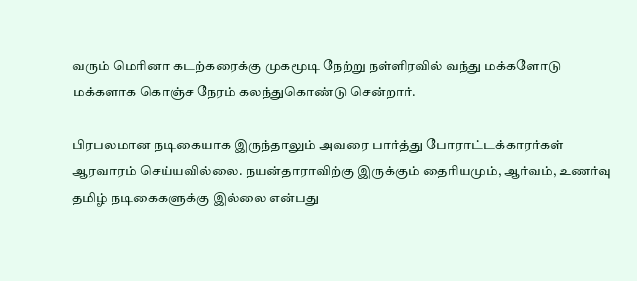வரும் மெரினா கடற்கரைக்கு முகமூடி நேற்று நள்ளிரவில் வந்து மக்களோடு மக்களாக கொஞ்ச நேரம் கலந்துகொண்டு சென்றார்.

பிரபலமான நடிகையாக இருந்தாலும் அவரை பார்த்து போராட்டக்காரர்கள் ஆரவாரம் செய்யவில்லை. நயன்தாராவிற்கு இருக்கும் தைரியமும், ஆர்வம், உணர்வு தமிழ் நடிகைகளுக்கு இல்லை என்பது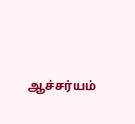ஆச்சர்யம்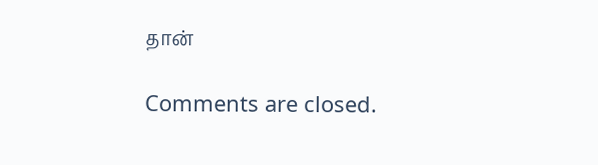தான்

Comments are closed.